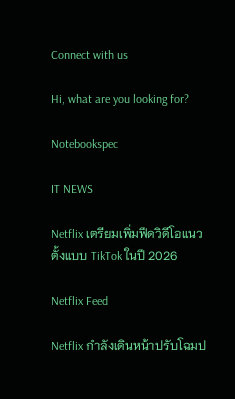Connect with us

Hi, what are you looking for?

Notebookspec

IT NEWS

Netflix เตรียมเพิ่มฟีดวิดีโอแนวตั้งแบบ TikTok ในปี 2026

Netflix Feed

Netflix กำลังเดินหน้าปรับโฉมป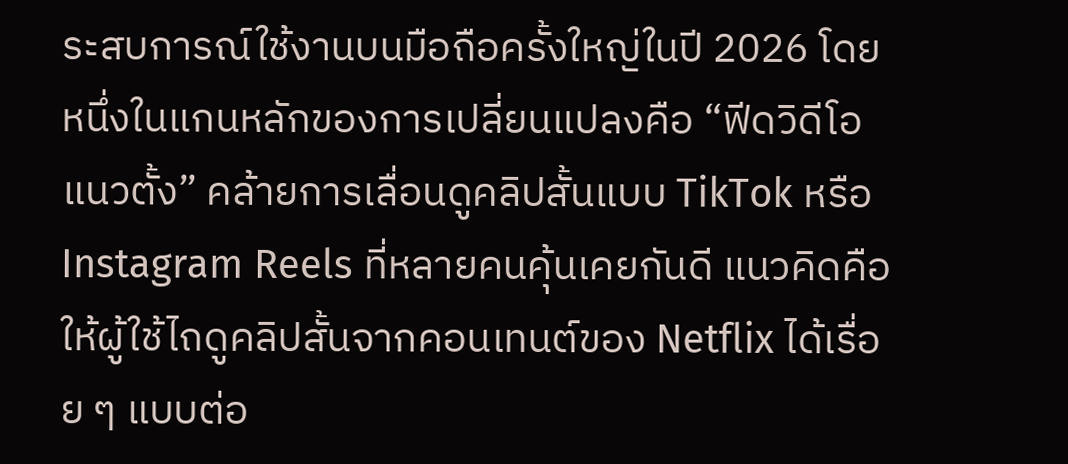ระสบการณ์ใช้งานบนมือถือครั้งใหญ่ในปี 2026 โดยหนึ่งในแกนหลักของการเปลี่ยนแปลงคือ “ฟีดวิดีโอแนวตั้ง” คล้ายการเลื่อนดูคลิปสั้นแบบ TikTok หรือ Instagram Reels ที่หลายคนคุ้นเคยกันดี แนวคิดคือให้ผู้ใช้ไถดูคลิปสั้นจากคอนเทนต์ของ Netflix ได้เรื่อย ๆ แบบต่อ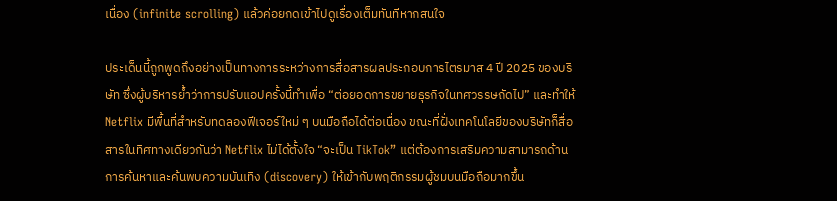เนื่อง (infinite scrolling) แล้วค่อยกดเข้าไปดูเรื่องเต็มทันทีหากสนใจ

ประเด็นนี้ถูกพูดถึงอย่างเป็นทางการระหว่างการสื่อสารผลประกอบการไตรมาส 4 ปี 2025 ของบริษัท ซึ่งผู้บริหารย้ำว่าการปรับแอปครั้งนี้ทำเพื่อ “ต่อยอดการขยายธุรกิจในทศวรรษถัดไป” และทำให้ Netflix มีพื้นที่สำหรับทดลองฟีเจอร์ใหม่ ๆ บนมือถือได้ต่อเนื่อง ขณะที่ฝั่งเทคโนโลยีของบริษัทก็สื่อสารในทิศทางเดียวกันว่า Netflix ไม่ได้ตั้งใจ “จะเป็น TikTok” แต่ต้องการเสริมความสามารถด้านการค้นหาและค้นพบความบันเทิง (discovery) ให้เข้ากับพฤติกรรมผู้ชมบนมือถือมากขึ้น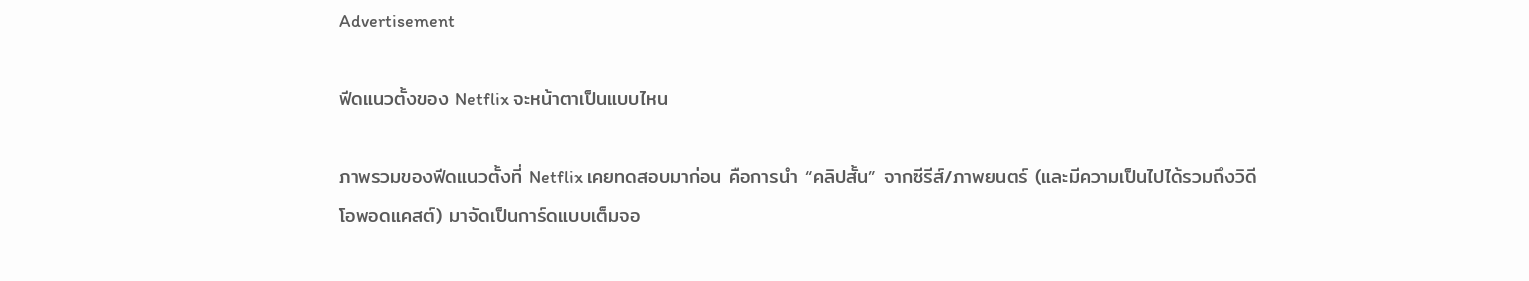Advertisement

ฟีดแนวตั้งของ Netflix จะหน้าตาเป็นแบบไหน

ภาพรวมของฟีดแนวตั้งที่ Netflix เคยทดสอบมาก่อน คือการนำ “คลิปสั้น” จากซีรีส์/ภาพยนตร์ (และมีความเป็นไปได้รวมถึงวิดีโอพอดแคสต์) มาจัดเป็นการ์ดแบบเต็มจอ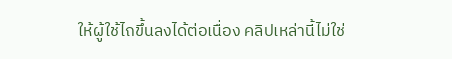ให้ผู้ใช้ไถขึ้นลงได้ต่อเนื่อง คลิปเหล่านี้ไม่ใช่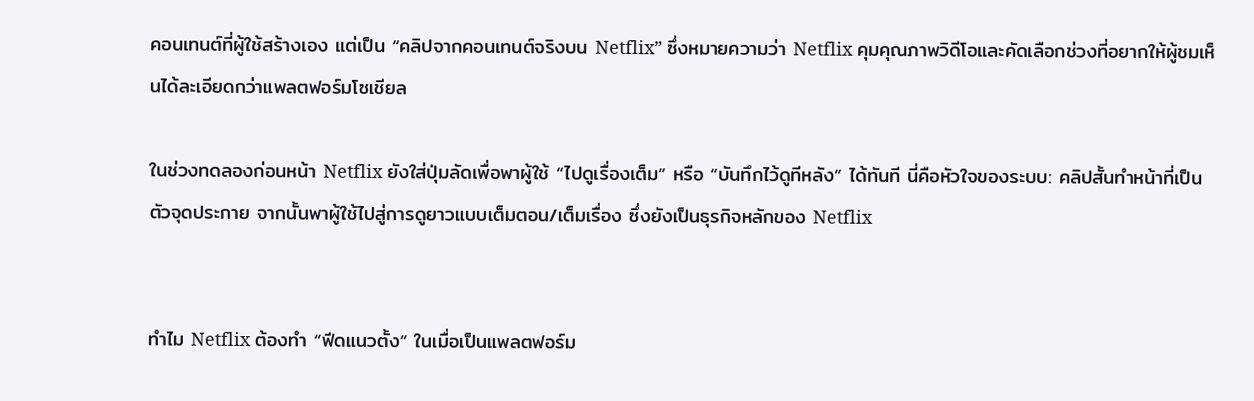คอนเทนต์ที่ผู้ใช้สร้างเอง แต่เป็น “คลิปจากคอนเทนต์จริงบน Netflix” ซึ่งหมายความว่า Netflix คุมคุณภาพวิดีโอและคัดเลือกช่วงที่อยากให้ผู้ชมเห็นได้ละเอียดกว่าแพลตฟอร์มโซเชียล

ในช่วงทดลองก่อนหน้า Netflix ยังใส่ปุ่มลัดเพื่อพาผู้ใช้ “ไปดูเรื่องเต็ม” หรือ “บันทึกไว้ดูทีหลัง” ได้ทันที นี่คือหัวใจของระบบ: คลิปสั้นทำหน้าที่เป็นตัวจุดประกาย จากนั้นพาผู้ใช้ไปสู่การดูยาวแบบเต็มตอน/เต็มเรื่อง ซึ่งยังเป็นธุรกิจหลักของ Netflix


ทำไม Netflix ต้องทำ “ฟีดแนวตั้ง” ในเมื่อเป็นแพลตฟอร์ม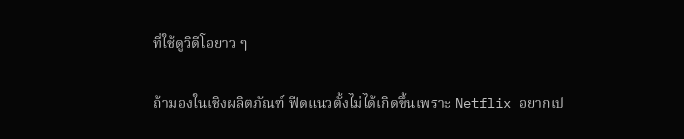ที่ใช้ดูวิดีโอยาว ๆ

ถ้ามองในเชิงผลิตภัณฑ์ ฟีดแนวตั้งไม่ได้เกิดขึ้นเพราะ Netflix อยากเป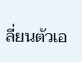ลี่ยนตัวเอ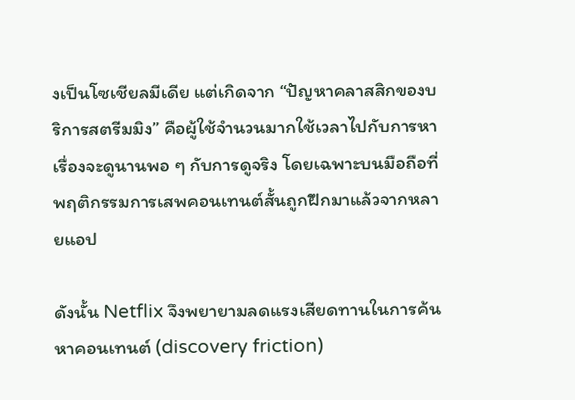งเป็นโซเชียลมีเดีย แต่เกิดจาก “ปัญหาคลาสสิกของบริการสตรีมมิง” คือผู้ใช้จำนวนมากใช้เวลาไปกับการหาเรื่องจะดูนานพอ ๆ กับการดูจริง โดยเฉพาะบนมือถือที่พฤติกรรมการเสพคอนเทนต์สั้นถูกฝึกมาแล้วจากหลายแอป

ดังนั้น Netflix จึงพยายามลดแรงเสียดทานในการค้นหาคอนเทนต์ (discovery friction)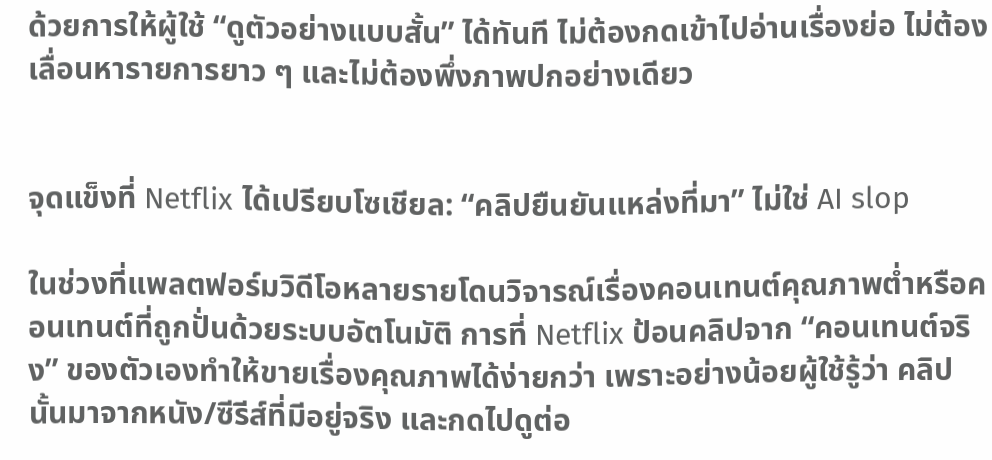ด้วยการให้ผู้ใช้ “ดูตัวอย่างแบบสั้น” ได้ทันที ไม่ต้องกดเข้าไปอ่านเรื่องย่อ ไม่ต้องเลื่อนหารายการยาว ๆ และไม่ต้องพึ่งภาพปกอย่างเดียว


จุดแข็งที่ Netflix ได้เปรียบโซเชียล: “คลิปยืนยันแหล่งที่มา” ไม่ใช่ AI slop

ในช่วงที่แพลตฟอร์มวิดีโอหลายรายโดนวิจารณ์เรื่องคอนเทนต์คุณภาพต่ำหรือคอนเทนต์ที่ถูกปั่นด้วยระบบอัตโนมัติ การที่ Netflix ป้อนคลิปจาก “คอนเทนต์จริง” ของตัวเองทำให้ขายเรื่องคุณภาพได้ง่ายกว่า เพราะอย่างน้อยผู้ใช้รู้ว่า คลิปนั้นมาจากหนัง/ซีรีส์ที่มีอยู่จริง และกดไปดูต่อ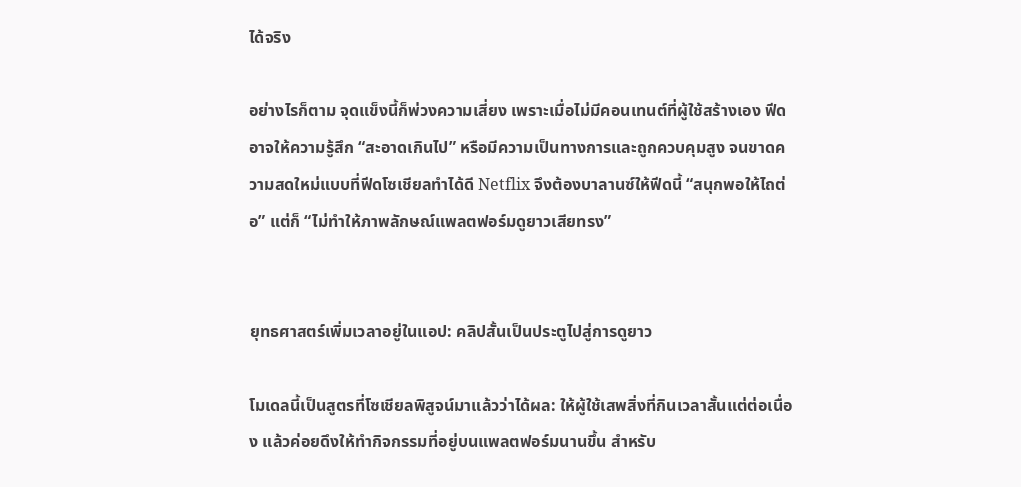ได้จริง

อย่างไรก็ตาม จุดแข็งนี้ก็พ่วงความเสี่ยง เพราะเมื่อไม่มีคอนเทนต์ที่ผู้ใช้สร้างเอง ฟีดอาจให้ความรู้สึก “สะอาดเกินไป” หรือมีความเป็นทางการและถูกควบคุมสูง จนขาดความสดใหม่แบบที่ฟีดโซเชียลทำได้ดี Netflix จึงต้องบาลานซ์ให้ฟีดนี้ “สนุกพอให้ไถต่อ” แต่ก็ “ไม่ทำให้ภาพลักษณ์แพลตฟอร์มดูยาวเสียทรง”


ยุทธศาสตร์เพิ่มเวลาอยู่ในแอป: คลิปสั้นเป็นประตูไปสู่การดูยาว

โมเดลนี้เป็นสูตรที่โซเชียลพิสูจน์มาแล้วว่าได้ผล: ให้ผู้ใช้เสพสิ่งที่กินเวลาสั้นแต่ต่อเนื่อง แล้วค่อยดึงให้ทำกิจกรรมที่อยู่บนแพลตฟอร์มนานขึ้น สำหรับ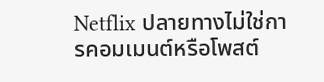Netflix ปลายทางไม่ใช่การคอมเมนต์หรือโพสต์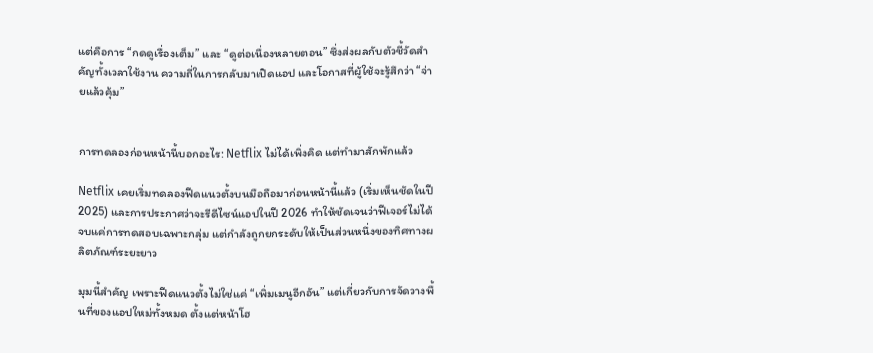แต่คือการ “กดดูเรื่องเต็ม” และ “ดูต่อเนื่องหลายตอน” ซึ่งส่งผลกับตัวชี้วัดสำคัญทั้งเวลาใช้งาน ความถี่ในการกลับมาเปิดแอป และโอกาสที่ผู้ใช้จะรู้สึกว่า “จ่ายแล้วคุ้ม”


การทดลองก่อนหน้านี้บอกอะไร: Netflix ไม่ได้เพิ่งคิด แต่ทำมาสักพักแล้ว

Netflix เคยเริ่มทดลองฟีดแนวตั้งบนมือถือมาก่อนหน้านี้แล้ว (เริ่มเห็นชัดในปี 2025) และการประกาศว่าจะรีดีไซน์แอปในปี 2026 ทำให้ชัดเจนว่าฟีเจอร์ไม่ได้จบแค่การทดสอบเฉพาะกลุ่ม แต่กำลังถูกยกระดับให้เป็นส่วนหนึ่งของทิศทางผลิตภัณฑ์ระยะยาว

มุมนี้สำคัญ เพราะฟีดแนวตั้งไม่ใช่แค่ “เพิ่มเมนูอีกอัน” แต่เกี่ยวกับการจัดวางพื้นที่ของแอปใหม่ทั้งหมด ตั้งแต่หน้าโฮ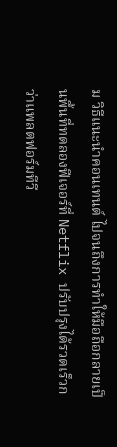ม วิธีแนะนำคอนเทนต์ ไปจนถึงการทำให้มือถือกลายเป็นพื้นที่ทดลองฟีเจอร์ที่ Netflix ปรับปรุงได้รวดเร็วกว่าแพลตฟอร์มทีวี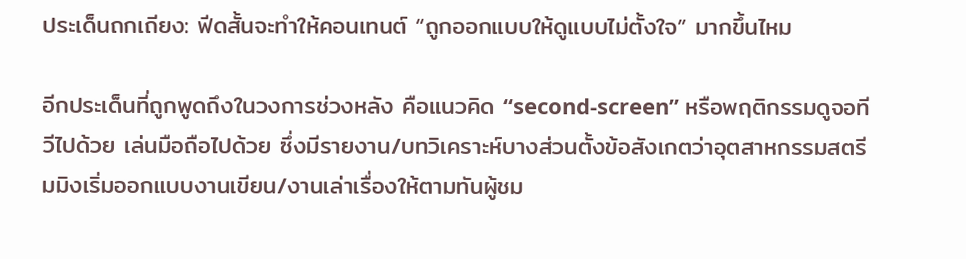ประเด็นถกเถียง: ฟีดสั้นจะทำให้คอนเทนต์ “ถูกออกแบบให้ดูแบบไม่ตั้งใจ” มากขึ้นไหม

อีกประเด็นที่ถูกพูดถึงในวงการช่วงหลัง คือแนวคิด “second-screen” หรือพฤติกรรมดูจอทีวีไปด้วย เล่นมือถือไปด้วย ซึ่งมีรายงาน/บทวิเคราะห์บางส่วนตั้งข้อสังเกตว่าอุตสาหกรรมสตรีมมิงเริ่มออกแบบงานเขียน/งานเล่าเรื่องให้ตามทันผู้ชม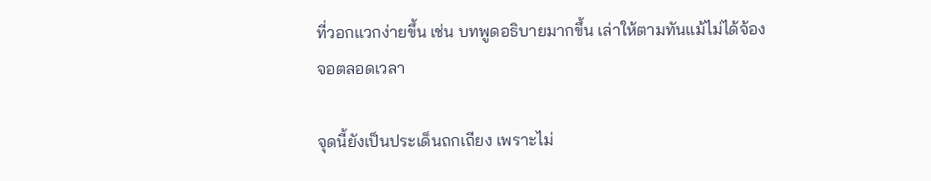ที่วอกแวกง่ายขึ้น เช่น บทพูดอธิบายมากขึ้น เล่าให้ตามทันแม้ไม่ได้จ้องจอตลอดเวลา

จุดนี้ยังเป็นประเด็นถกเถียง เพราะไม่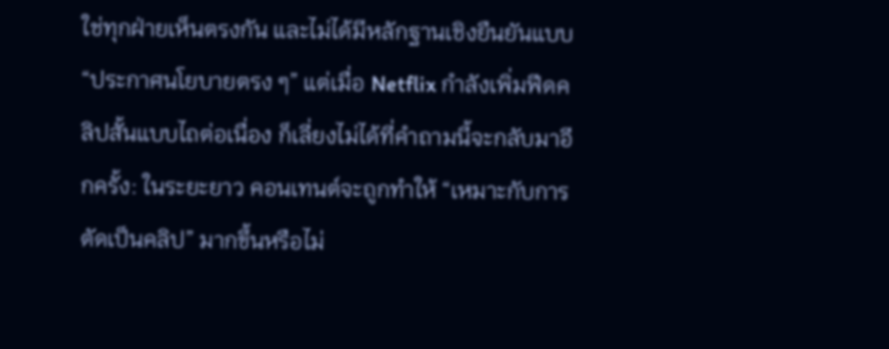ใช่ทุกฝ่ายเห็นตรงกัน และไม่ได้มีหลักฐานเชิงยืนยันแบบ “ประกาศนโยบายตรง ๆ” แต่เมื่อ Netflix กำลังเพิ่มฟีดคลิปสั้นแบบไถต่อเนื่อง ก็เลี่ยงไม่ได้ที่คำถามนี้จะกลับมาอีกครั้ง: ในระยะยาว คอนเทนต์จะถูกทำให้ “เหมาะกับการตัดเป็นคลิป” มากขึ้นหรือไม่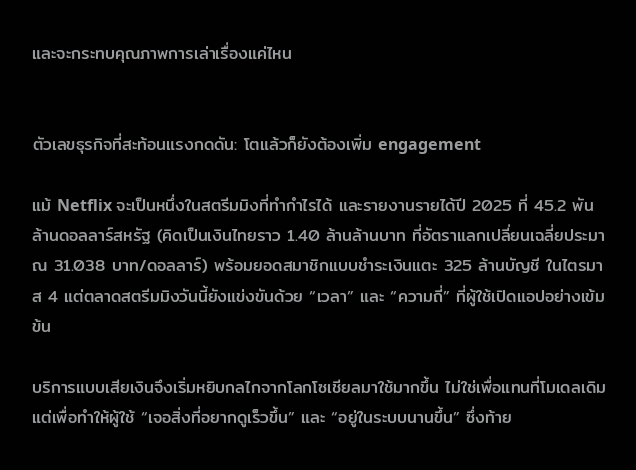และจะกระทบคุณภาพการเล่าเรื่องแค่ไหน


ตัวเลขธุรกิจที่สะท้อนแรงกดดัน: โตแล้วก็ยังต้องเพิ่ม engagement

แม้ Netflix จะเป็นหนึ่งในสตรีมมิงที่ทำกำไรได้ และรายงานรายได้ปี 2025 ที่ 45.2 พันล้านดอลลาร์สหรัฐ (คิดเป็นเงินไทยราว 1.40 ล้านล้านบาท ที่อัตราแลกเปลี่ยนเฉลี่ยประมาณ 31.038 บาท/ดอลลาร์) พร้อมยอดสมาชิกแบบชำระเงินแตะ 325 ล้านบัญชี ในไตรมาส 4 แต่ตลาดสตรีมมิงวันนี้ยังแข่งขันด้วย “เวลา” และ “ความถี่” ที่ผู้ใช้เปิดแอปอย่างเข้มข้น

บริการแบบเสียเงินจึงเริ่มหยิบกลไกจากโลกโซเชียลมาใช้มากขึ้น ไม่ใช่เพื่อแทนที่โมเดลเดิม แต่เพื่อทำให้ผู้ใช้ “เจอสิ่งที่อยากดูเร็วขึ้น” และ “อยู่ในระบบนานขึ้น” ซึ่งท้าย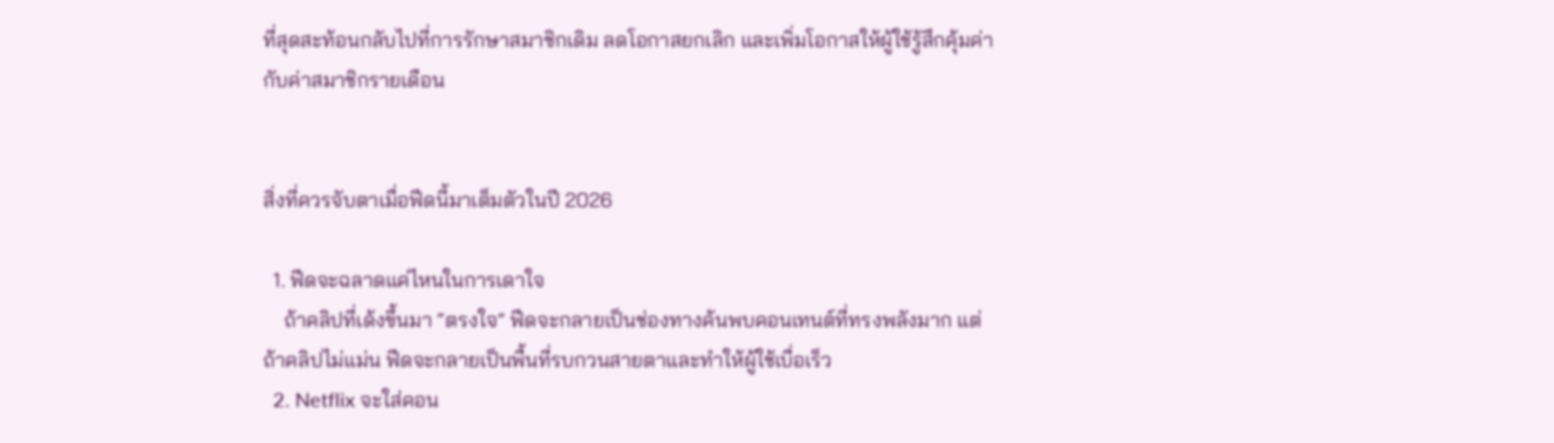ที่สุดสะท้อนกลับไปที่การรักษาสมาชิกเดิม ลดโอกาสยกเลิก และเพิ่มโอกาสให้ผู้ใช้รู้สึกคุ้มค่ากับค่าสมาชิกรายเดือน


สิ่งที่ควรจับตาเมื่อฟีดนี้มาเต็มตัวในปี 2026

  1. ฟีดจะฉลาดแค่ไหนในการเดาใจ
    ถ้าคลิปที่เด้งขึ้นมา “ตรงใจ” ฟีดจะกลายเป็นช่องทางค้นพบคอนเทนต์ที่ทรงพลังมาก แต่ถ้าคลิปไม่แม่น ฟีดจะกลายเป็นพื้นที่รบกวนสายตาและทำให้ผู้ใช้เบื่อเร็ว
  2. Netflix จะใส่คอน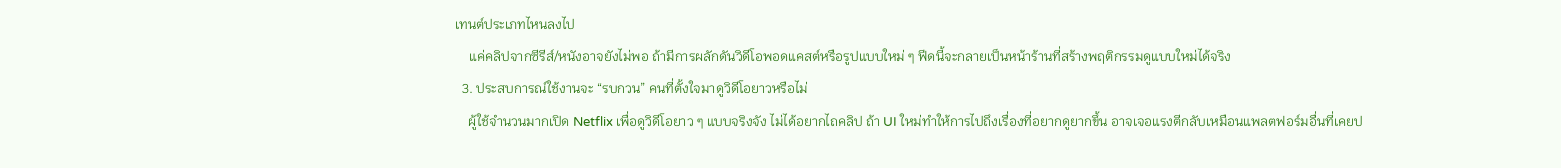เทนต์ประเภทไหนลงไป
    แค่คลิปจากซีรีส์/หนังอาจยังไม่พอ ถ้ามีการผลักดันวิดีโอพอดแคสต์หรือรูปแบบใหม่ ๆ ฟีดนี้จะกลายเป็นหน้าร้านที่สร้างพฤติกรรมดูแบบใหม่ได้จริง
  3. ประสบการณ์ใช้งานจะ “รบกวน” คนที่ตั้งใจมาดูวิดีโอยาวหรือไม่
    ผู้ใช้จำนวนมากเปิด Netflix เพื่อดูวิดีโอยาว ๆ แบบจริงจัง ไม่ได้อยากไถคลิป ถ้า UI ใหม่ทำให้การไปถึงเรื่องที่อยากดูยากขึ้น อาจเจอแรงตีกลับเหมือนแพลตฟอร์มอื่นที่เคยป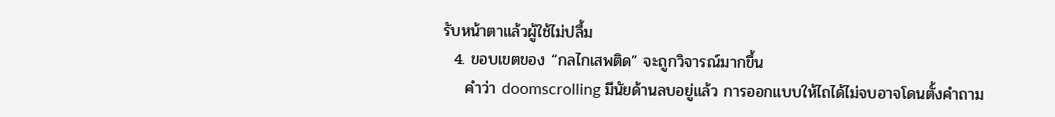รับหน้าตาแล้วผู้ใช้ไม่ปลื้ม
  4. ขอบเขตของ “กลไกเสพติด” จะถูกวิจารณ์มากขึ้น
    คำว่า doomscrolling มีนัยด้านลบอยู่แล้ว การออกแบบให้ไถได้ไม่จบอาจโดนตั้งคำถาม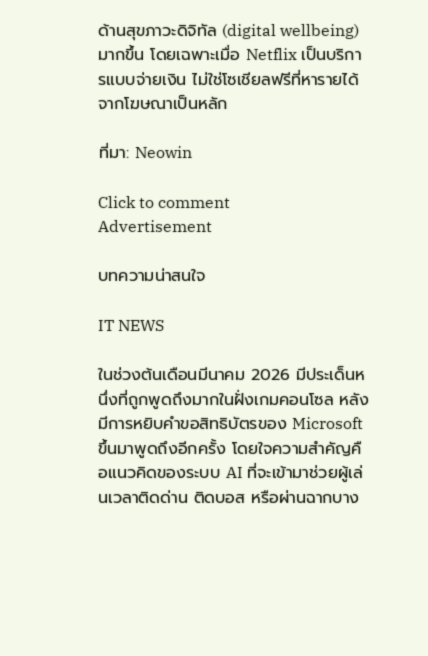ด้านสุขภาวะดิจิทัล (digital wellbeing) มากขึ้น โดยเฉพาะเมื่อ Netflix เป็นบริการแบบจ่ายเงิน ไม่ใช่โซเชียลฟรีที่หารายได้จากโฆษณาเป็นหลัก

ที่มา: Neowin

Click to comment
Advertisement

บทความน่าสนใจ

IT NEWS

ในช่วงต้นเดือนมีนาคม 2026 มีประเด็นหนึ่งที่ถูกพูดถึงมากในฝั่งเกมคอนโซล หลังมีการหยิบคำขอสิทธิบัตรของ Microsoft ขึ้นมาพูดถึงอีกครั้ง โดยใจความสำคัญคือแนวคิดของระบบ AI ที่จะเข้ามาช่วยผู้เล่นเวลาติดด่าน ติดบอส หรือผ่านฉากบาง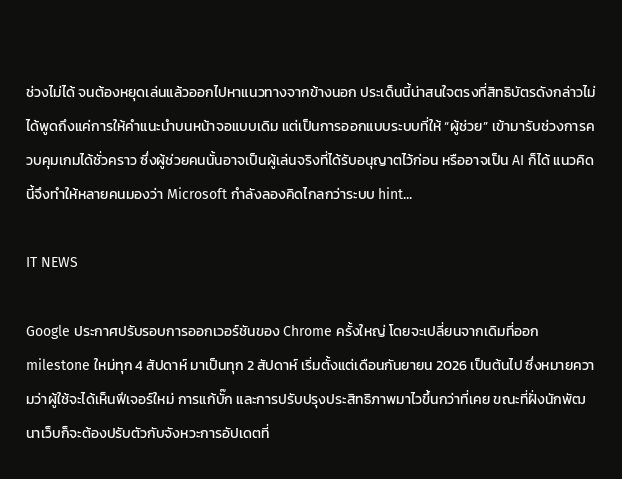ช่วงไม่ได้ จนต้องหยุดเล่นแล้วออกไปหาแนวทางจากข้างนอก ประเด็นนี้น่าสนใจตรงที่สิทธิบัตรดังกล่าวไม่ได้พูดถึงแค่การให้คำแนะนำบนหน้าจอแบบเดิม แต่เป็นการออกแบบระบบที่ให้ “ผู้ช่วย” เข้ามารับช่วงการควบคุมเกมได้ชั่วคราว ซึ่งผู้ช่วยคนนั้นอาจเป็นผู้เล่นจริงที่ได้รับอนุญาตไว้ก่อน หรืออาจเป็น AI ก็ได้ แนวคิดนี้จึงทำให้หลายคนมองว่า Microsoft กำลังลองคิดไกลกว่าระบบ hint...

IT NEWS

Google ประกาศปรับรอบการออกเวอร์ชันของ Chrome ครั้งใหญ่ โดยจะเปลี่ยนจากเดิมที่ออก milestone ใหม่ทุก 4 สัปดาห์ มาเป็นทุก 2 สัปดาห์ เริ่มตั้งแต่เดือนกันยายน 2026 เป็นต้นไป ซึ่งหมายความว่าผู้ใช้จะได้เห็นฟีเจอร์ใหม่ การแก้บั๊ก และการปรับปรุงประสิทธิภาพมาไวขึ้นกว่าที่เคย ขณะที่ฝั่งนักพัฒนาเว็บก็จะต้องปรับตัวกับจังหวะการอัปเดตที่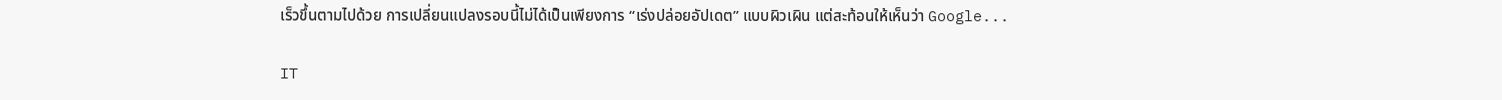เร็วขึ้นตามไปด้วย การเปลี่ยนแปลงรอบนี้ไม่ได้เป็นเพียงการ “เร่งปล่อยอัปเดต” แบบผิวเผิน แต่สะท้อนให้เห็นว่า Google...

IT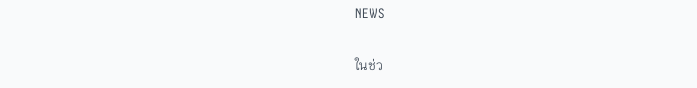NEWS

ในช่ว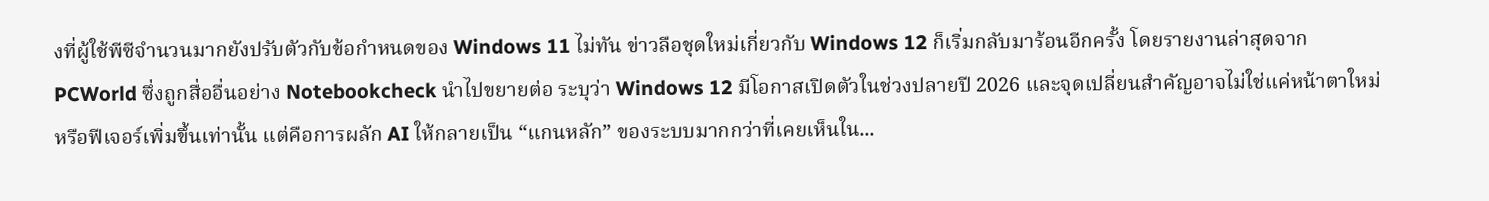งที่ผู้ใช้พีซีจำนวนมากยังปรับตัวกับข้อกำหนดของ Windows 11 ไม่ทัน ข่าวลือชุดใหม่เกี่ยวกับ Windows 12 ก็เริ่มกลับมาร้อนอีกครั้ง โดยรายงานล่าสุดจาก PCWorld ซึ่งถูกสื่ออื่นอย่าง Notebookcheck นำไปขยายต่อ ระบุว่า Windows 12 มีโอกาสเปิดตัวในช่วงปลายปี 2026 และจุดเปลี่ยนสำคัญอาจไม่ใช่แค่หน้าตาใหม่หรือฟีเจอร์เพิ่มขึ้นเท่านั้น แต่คือการผลัก AI ให้กลายเป็น “แกนหลัก” ของระบบมากกว่าที่เคยเห็นใน...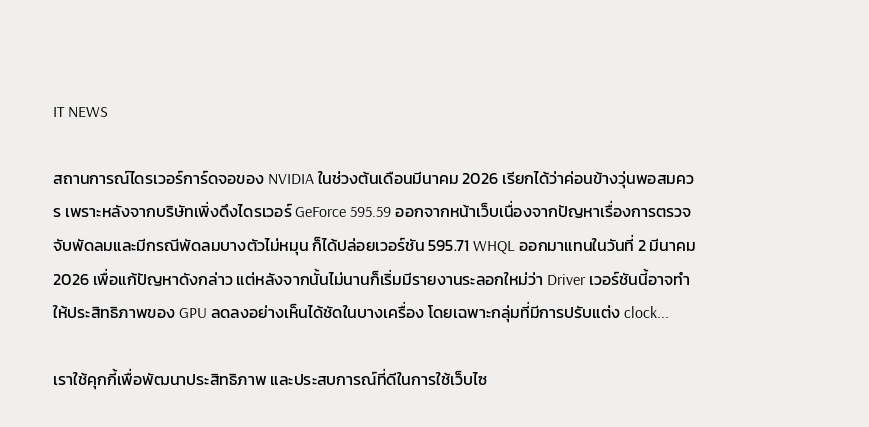IT NEWS

สถานการณ์ไดรเวอร์การ์ดจอของ NVIDIA ในช่วงต้นเดือนมีนาคม 2026 เรียกได้ว่าค่อนข้างวุ่นพอสมควร เพราะหลังจากบริษัทเพิ่งดึงไดรเวอร์ GeForce 595.59 ออกจากหน้าเว็บเนื่องจากปัญหาเรื่องการตรวจจับพัดลมและมีกรณีพัดลมบางตัวไม่หมุน ก็ได้ปล่อยเวอร์ชัน 595.71 WHQL ออกมาแทนในวันที่ 2 มีนาคม 2026 เพื่อแก้ปัญหาดังกล่าว แต่หลังจากนั้นไม่นานก็เริ่มมีรายงานระลอกใหม่ว่า Driver เวอร์ชันนี้อาจทำให้ประสิทธิภาพของ GPU ลดลงอย่างเห็นได้ชัดในบางเครื่อง โดยเฉพาะกลุ่มที่มีการปรับแต่ง clock...

เราใช้คุกกี้เพื่อพัฒนาประสิทธิภาพ และประสบการณ์ที่ดีในการใช้เว็บไซ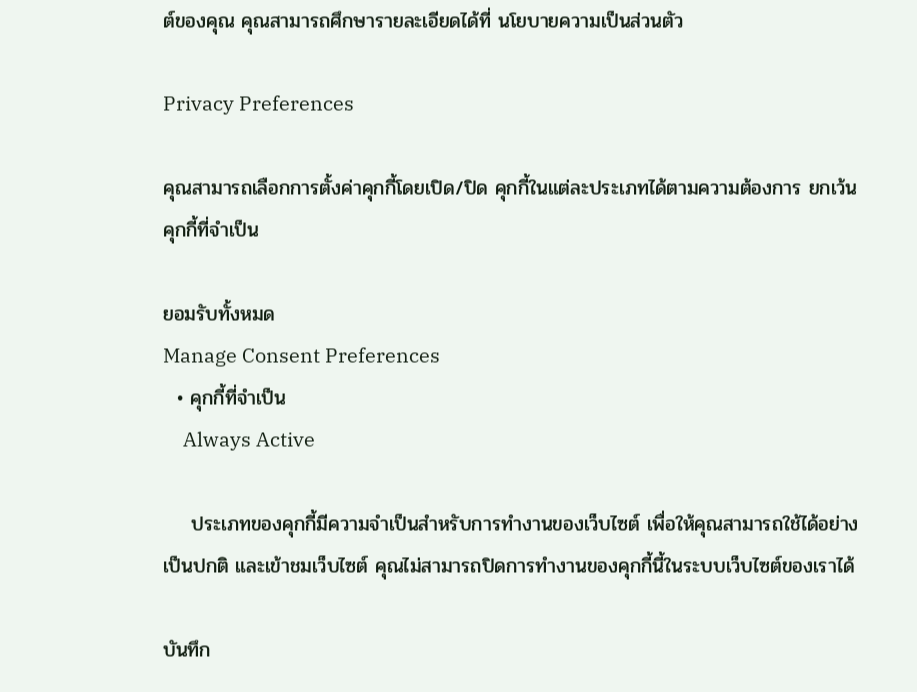ต์ของคุณ คุณสามารถศึกษารายละเอียดได้ที่ นโยบายความเป็นส่วนตัว

Privacy Preferences

คุณสามารถเลือกการตั้งค่าคุกกี้โดยเปิด/ปิด คุกกี้ในแต่ละประเภทได้ตามความต้องการ ยกเว้น คุกกี้ที่จำเป็น

ยอมรับทั้งหมด
Manage Consent Preferences
  • คุกกี้ที่จำเป็น
    Always Active

    ประเภทของคุกกี้มีความจำเป็นสำหรับการทำงานของเว็บไซต์ เพื่อให้คุณสามารถใช้ได้อย่างเป็นปกติ และเข้าชมเว็บไซต์ คุณไม่สามารถปิดการทำงานของคุกกี้นี้ในระบบเว็บไซต์ของเราได้

บันทึก